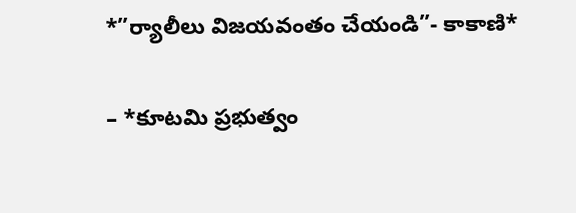*”ర్యాలీలు విజయవంతం చేయండి”- కాకాణి*

– *కూటమి ప్రభుత్వం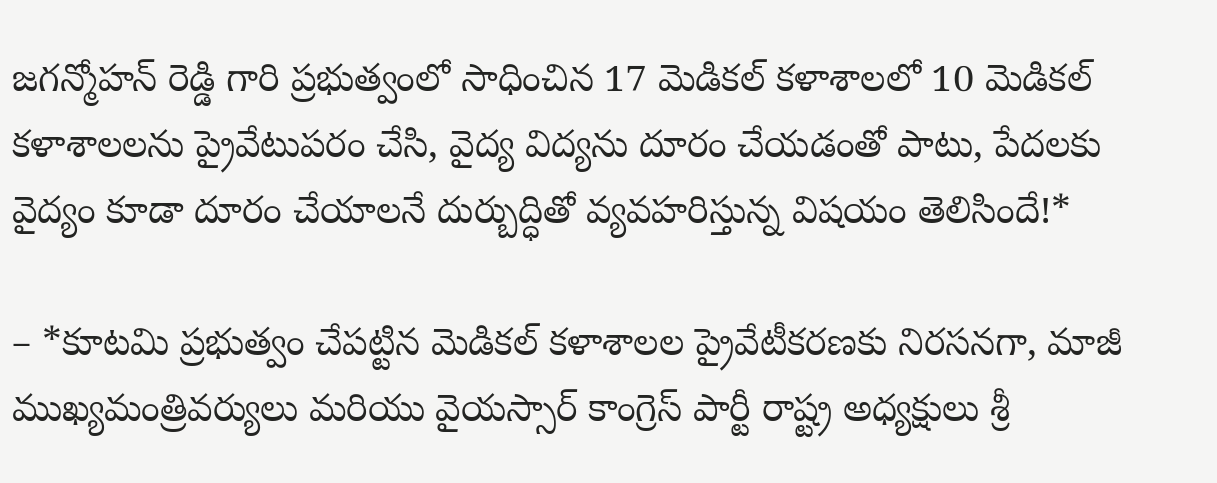జగన్మోహన్ రెడ్డి గారి ప్రభుత్వంలో సాధించిన 17 మెడికల్ కళాశాలలో 10 మెడికల్ కళాశాలలను ప్రైవేటుపరం చేసి, వైద్య విద్యను దూరం చేయడంతో పాటు, పేదలకు వైద్యం కూడా దూరం చేయాలనే దుర్బుద్ధితో వ్యవహరిస్తున్న విషయం తెలిసిందే!*

– *కూటమి ప్రభుత్వం చేపట్టిన మెడికల్ కళాశాలల ప్రైవేటీకరణకు నిరసనగా, మాజీ ముఖ్యమంత్రివర్యులు మరియు వైయస్సార్ కాంగ్రెస్ పార్టీ రాష్ట్ర అధ్యక్షులు శ్రీ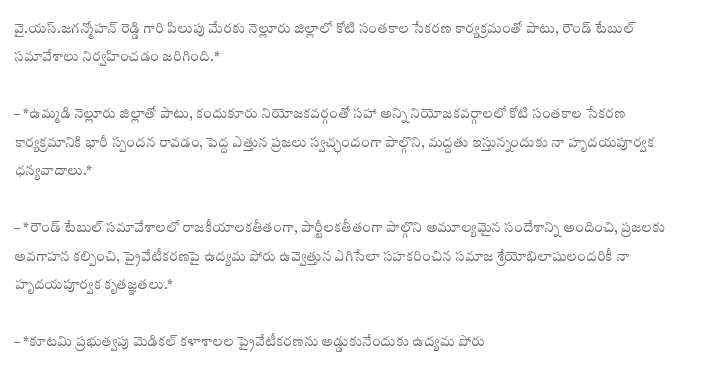వై.యస్.జగన్మోహన్ రెడ్డి గారి పిలుపు మేరకు నెల్లూరు జిల్లాలో కోటి సంతకాల సేకరణ కార్యక్రమంతో పాటు, రౌండ్ టేబుల్ సమావేశాలు నిర్వహించడం జరిగింది.*

– *ఉమ్మడి నెల్లూరు జిల్లాతో పాటు, కందుకూరు నియోజకవర్గంతో సహా అన్ని నియోజకవర్గాలలో కోటి సంతకాల సేకరణ కార్యక్రమానికి భారీ స్పందన రావడం, పెద్ద ఎత్తున ప్రజలు స్వచ్ఛందంగా పాల్గొని, మద్దతు ఇస్తున్నందుకు నా హృదయపూర్వక ధన్యవాదాలు.*

– *రౌండ్ టేబుల్ సమావేశాలలో రాజకీయాలకతీతంగా, పార్టీలకతీతంగా పాల్గొని అమూల్యమైన సందేశాన్ని అందించి, ప్రజలకు అవగాహన కల్పించి, ప్రైవేటీకరణపై ఉద్యమ పోరు ఉవ్వెత్తున ఎగిసేలా సహకరించిన సమాజ శ్రేయోభిలాషులందరికీ నా హృదయపూర్వక కృతజ్ఞతలు.*

– *కూటమి ప్రభుత్వపు మెడికల్ కళాశాలల ప్రైవేటీకరణను అడ్డుకునేందుకు ఉద్యమ పోరు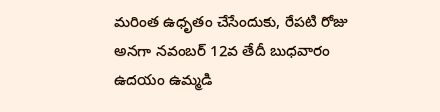మరింత ఉధృతం చేసేందుకు, రేపటి రోజు అనగా నవంబర్ 12వ తేదీ బుధవారం ఉదయం ఉమ్మడి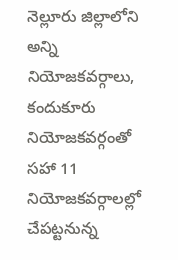నెల్లూరు జిల్లాలోని అన్ని నియోజకవర్గాలు, కందుకూరు నియోజకవర్గంతో సహా 11 నియోజకవర్గాలల్లో చేపట్టనున్న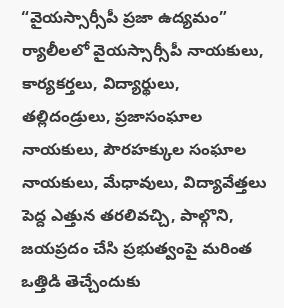“వైయస్సార్సీపీ ప్రజా ఉద్యమం” ర్యాలీలలో వైయస్సార్సీపీ నాయకులు, కార్యకర్తలు, విద్యార్థులు, తల్లిదండ్రులు, ప్రజాసంఘాల నాయకులు, పౌరహక్కుల సంఘాల నాయకులు, మేధావులు, విద్యావేత్తలు పెద్ద ఎత్తున తరలివచ్చి, పాల్గొని, జయప్రదం చేసి ప్రభుత్వంపై మరింత ఒత్తిడి తెచ్చేందుకు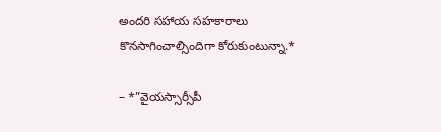అందరి సహాయ సహకారాలు కొనసాగించాల్సిందిగా కోరుకుంటున్నా.*

– *”వైయస్సార్సీపీ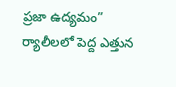ప్రజా ఉద్యమం” ర్యాలీలలో పెద్ద ఎత్తున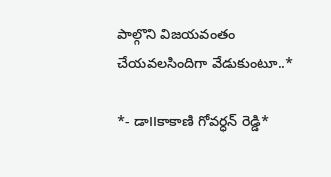పాల్గొని విజయవంతం చేయవలసిందిగా వేడుకుంటూ..*

*- డా౹౹కాకాణి గోవర్ధన్ రెడ్డి*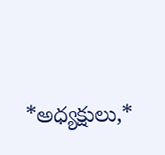*అధ్యక్షులు,*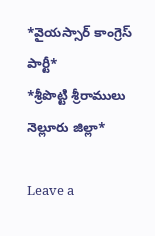*వైయస్సార్ కాంగ్రెస్ పార్టీ*
*శ్రీపొట్టి శ్రీరాములు నెల్లూరు జిల్లా*

Leave a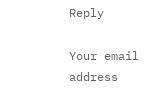Reply

Your email address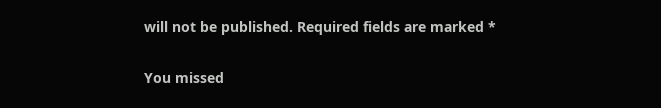will not be published. Required fields are marked *

You missed